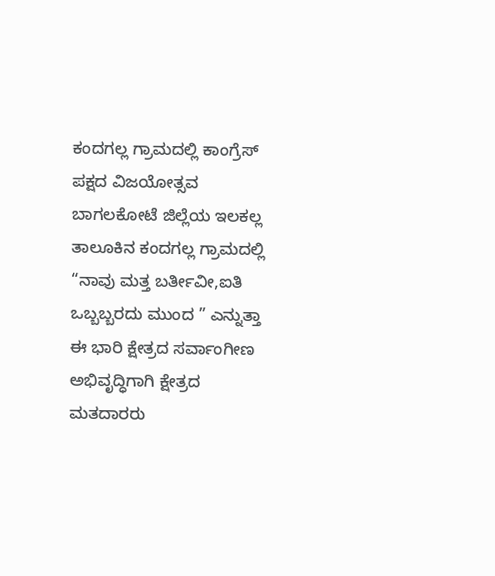ಕಂದಗಲ್ಲ ಗ್ರಾಮದಲ್ಲಿ ಕಾಂಗ್ರೆಸ್ ಪಕ್ಷದ ವಿಜಯೋತ್ಸವ
ಬಾಗಲಕೋಟೆ ಜಿಲ್ಲೆಯ ಇಲಕಲ್ಲ ತಾಲೂಕಿನ ಕಂದಗಲ್ಲ ಗ್ರಾಮದಲ್ಲಿ “ನಾವು ಮತ್ತ ಬರ್ತೀವೀ,ಐತಿ ಒಬ್ಬಬ್ಬರದು ಮುಂದ ” ಎನ್ನುತ್ತಾ ಈ ಭಾರಿ ಕ್ಷೇತ್ರದ ಸರ್ವಾಂಗೀಣ ಅಭಿವೃದ್ಧಿಗಾಗಿ ಕ್ಷೇತ್ರದ ಮತದಾರರು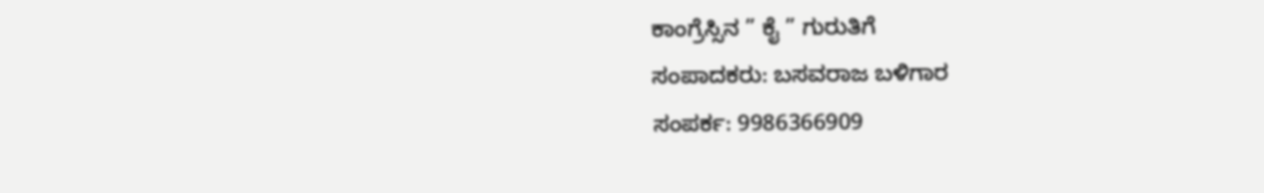ಕಾಂಗ್ರೆಸ್ಸಿನ ” ಕೈ ” ಗುರುತಿಗೆ
ಸಂಪಾದಕರು: ಬಸವರಾಜ ಬಳಿಗಾರ
ಸಂಪರ್ಕ: 9986366909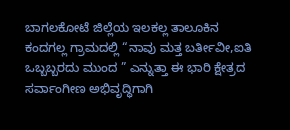ಬಾಗಲಕೋಟೆ ಜಿಲ್ಲೆಯ ಇಲಕಲ್ಲ ತಾಲೂಕಿನ ಕಂದಗಲ್ಲ ಗ್ರಾಮದಲ್ಲಿ “ನಾವು ಮತ್ತ ಬರ್ತೀವೀ,ಐತಿ ಒಬ್ಬಬ್ಬರದು ಮುಂದ ” ಎನ್ನುತ್ತಾ ಈ ಭಾರಿ ಕ್ಷೇತ್ರದ ಸರ್ವಾಂಗೀಣ ಅಭಿವೃದ್ಧಿಗಾಗಿ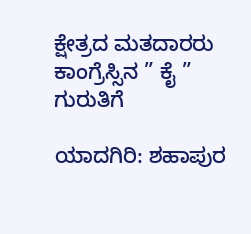ಕ್ಷೇತ್ರದ ಮತದಾರರು ಕಾಂಗ್ರೆಸ್ಸಿನ ” ಕೈ ” ಗುರುತಿಗೆ

ಯಾದಗಿರಿ: ಶಹಾಪುರ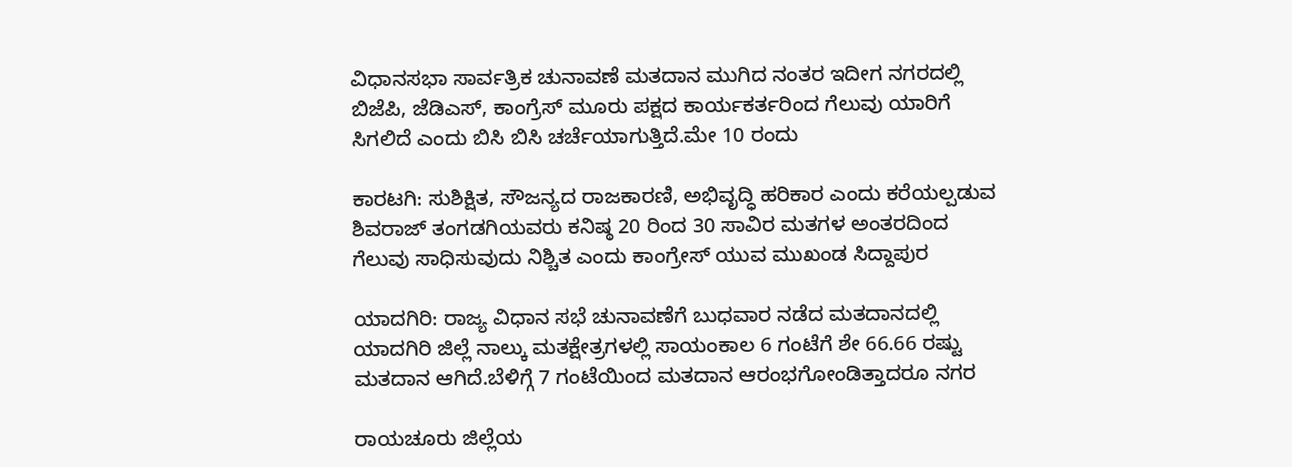ವಿಧಾನಸಭಾ ಸಾರ್ವತ್ರಿಕ ಚುನಾವಣೆ ಮತದಾನ ಮುಗಿದ ನಂತರ ಇದೀಗ ನಗರದಲ್ಲಿ ಬಿಜೆಪಿ, ಜೆಡಿಎಸ್, ಕಾಂಗ್ರೆಸ್ ಮೂರು ಪಕ್ಷದ ಕಾರ್ಯಕರ್ತರಿಂದ ಗೆಲುವು ಯಾರಿಗೆ ಸಿಗಲಿದೆ ಎಂದು ಬಿಸಿ ಬಿಸಿ ಚರ್ಚೆಯಾಗುತ್ತಿದೆ.ಮೇ 10 ರಂದು

ಕಾರಟಗಿ: ಸುಶಿಕ್ಷಿತ, ಸೌಜನ್ಯದ ರಾಜಕಾರಣಿ, ಅಭಿವೃದ್ಧಿ ಹರಿಕಾರ ಎಂದು ಕರೆಯಲ್ಪಡುವ ಶಿವರಾಜ್ ತಂಗಡಗಿಯವರು ಕನಿಷ್ಠ 20 ರಿಂದ 30 ಸಾವಿರ ಮತಗಳ ಅಂತರದಿಂದ ಗೆಲುವು ಸಾಧಿಸುವುದು ನಿಶ್ಚಿತ ಎಂದು ಕಾಂಗ್ರೇಸ್ ಯುವ ಮುಖಂಡ ಸಿದ್ದಾಪುರ

ಯಾದಗಿರಿ: ರಾಜ್ಯ ವಿಧಾನ ಸಭೆ ಚುನಾವಣೆಗೆ ಬುಧವಾರ ನಡೆದ ಮತದಾನದಲ್ಲಿ ಯಾದಗಿರಿ ಜಿಲ್ಲೆ ನಾಲ್ಕು ಮತಕ್ಷೇತ್ರಗಳಲ್ಲಿ ಸಾಯಂಕಾಲ 6 ಗಂಟೆಗೆ ಶೇ 66.66 ರಷ್ಟು ಮತದಾನ ಆಗಿದೆ.ಬೆಳಿಗ್ಗೆ 7 ಗಂಟೆಯಿಂದ ಮತದಾನ ಆರಂಭಗೋಂಡಿತ್ತಾದರೂ ನಗರ

ರಾಯಚೂರು ಜಿಲ್ಲೆಯ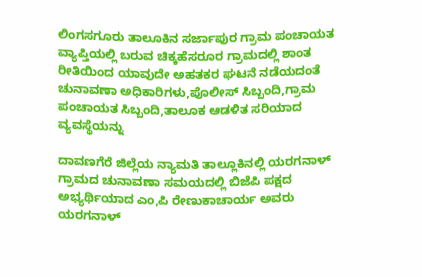ಲಿಂಗಸಗೂರು ತಾಲೂಕಿನ ಸರ್ಜಾಪುರ ಗ್ರಾಮ ಪಂಚಾಯತ ವ್ಯಾಪ್ತಿಯಲ್ಲಿ ಬರುವ ಚಿಕ್ಕಹೆಸರೂರ ಗ್ರಾಮದಲ್ಲಿ ಶಾಂತ ರೀತಿಯಿಂದ ಯಾವುದೇ ಅಹತಕರ ಘಟನೆ ನಡೆಯದಂತೆ ಚುನಾವಣಾ ಅಧಿಕಾರಿಗಳು,ಪೊಲೀಸ್ ಸಿಬ್ಬಂದಿ,ಗ್ರಾಮ ಪಂಚಾಯತ ಸಿಬ್ಬಂದಿ,ತಾಲೂಕ ಆಡಳಿತ ಸರಿಯಾದ ವ್ಯವಸ್ಥೆಯನ್ನು

ದಾವಣಗೆರೆ ಜಿಲ್ಲೆಯ ನ್ಯಾಮತಿ ತಾಲ್ಲೂಕಿನಲ್ಲಿ ಯರಗನಾಳ್ ಗ್ರಾಮದ ಚುನಾವಣಾ ಸಮಯದಲ್ಲಿ ಬಿಜೆಪಿ ಪಕ್ಷದ ಅಭ್ಯರ್ಥಿಯಾದ ಎಂ,ಪಿ ರೇಣುಕಾಚಾರ್ಯ ಅವರು ಯರಗನಾಳ್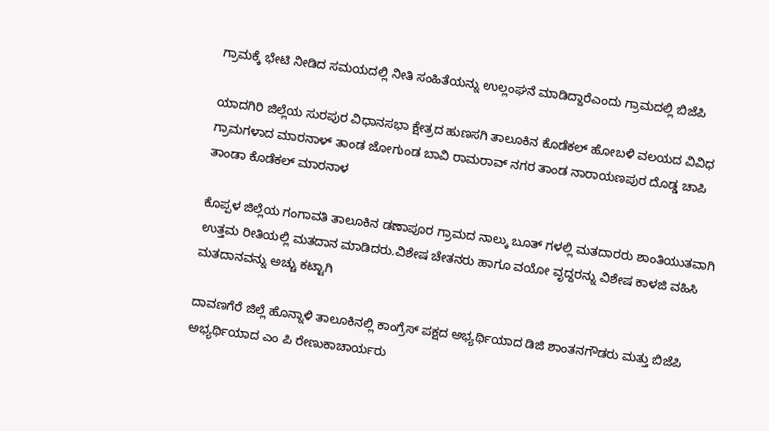ಗ್ರಾಮಕ್ಕೆ ಭೇಟಿ ನೀಡಿದ ಸಮಯದಲ್ಲಿ ನೀತಿ ಸಂಹಿತೆಯನ್ನು ಉಲ್ಲಂಘನೆ ಮಾಡಿದ್ದಾರೆಎಂದು ಗ್ರಾಮದಲ್ಲಿ ಬಿಜೆಪಿ

ಯಾದಗಿರಿ ಜಿಲ್ಲೆಯ ಸುರಪುರ ವಿಧಾನಸಭಾ ಕ್ಷೇತ್ರದ ಹುಣಸಗಿ ತಾಲೂಕಿನ ಕೊಡೆಕಲ್ ಹೋಬಳಿ ವಲಯದ ವಿವಿಧ ಗ್ರಾಮಗಳಾದ ಮಾರನಾಳ್ ತಾಂಡ ಜೋಗುಂಡ ಬಾವಿ ರಾಮರಾವ್ ನಗರ ತಾಂಡ ನಾರಾಯಣಪುರ ದೊಡ್ಡ ಚಾಪಿ ತಾಂಡಾ ಕೊಡೆಕಲ್ ಮಾರನಾಳ

ಕೊಪ್ಪಳ ಜಿಲ್ಲೆಯ ಗಂಗಾವತಿ ತಾಲೂಕಿನ ಡಣಾಪೂರ ಗ್ರಾಮದ ನಾಲ್ಕು ಬೂತ್ ಗಳಲ್ಲಿ ಮತದಾರರು ಶಾಂತಿಯುತವಾಗಿ ಉತ್ತಮ ರೀತಿಯಲ್ಲಿ ಮತದಾನ ಮಾಡಿದರು.ವಿಶೇಷ ಚೇತನರು ಹಾಗೂ ವಯೋ ವೃದ್ದರನ್ನು ವಿಶೇಷ ಕಾಳಜಿ ವಹಿಸಿ ಮತದಾನವನ್ನು ಅಚ್ಚು ಕಟ್ಟಾಗಿ

ದಾವಣಗೆರೆ ಜಿಲ್ಲೆ ಹೊನ್ನಾಳಿ ತಾಲೂಕಿನಲ್ಲಿ ಕಾಂಗ್ರೆಸ್ ಪಕ್ಷದ ಅಭ್ಯರ್ಥಿಯಾದ ಡಿಜಿ ಶಾಂತನಗೌಡರು ಮತ್ತು ಬಿಜೆಪಿ ಅಭ್ಯರ್ಥಿಯಾದ ಎಂ ಪಿ ರೇಣುಕಾಚಾರ್ಯರು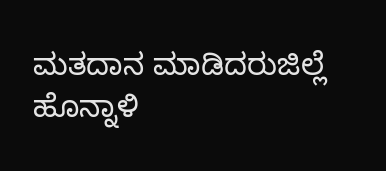ಮತದಾನ ಮಾಡಿದರುಜಿಲ್ಲೆ ಹೊನ್ನಾಳಿ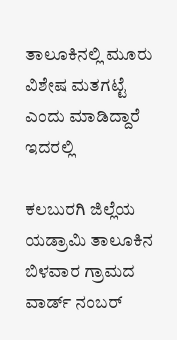ತಾಲೂಕಿನಲ್ಲಿ ಮೂರು ವಿಶೇಷ ಮತಗಟ್ಟೆ ಎಂದು ಮಾಡಿದ್ದಾರೆ ಇದರಲ್ಲಿ

ಕಲಬುರಗಿ ಜಿಲ್ಲೆಯ ಯಡ್ರಾಮಿ ತಾಲೂಕಿನ ಬಿಳವಾರ ಗ್ರಾಮದ ವಾರ್ಡ್ ನಂಬರ್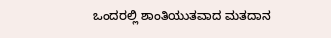ಒಂದರಲ್ಲಿ ಶಾಂತಿಯುತವಾದ ಮತದಾನ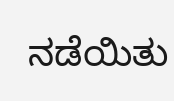ನಡೆಯಿತು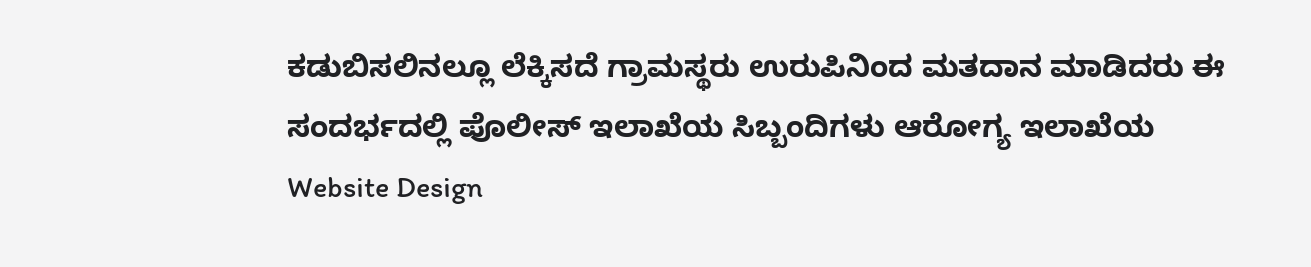ಕಡುಬಿಸಲಿನಲ್ಲೂ ಲೆಕ್ಕಿಸದೆ ಗ್ರಾಮಸ್ಥರು ಉರುಪಿನಿಂದ ಮತದಾನ ಮಾಡಿದರು ಈ ಸಂದರ್ಭದಲ್ಲಿ ಪೊಲೀಸ್ ಇಲಾಖೆಯ ಸಿಬ್ಬಂದಿಗಳು ಆರೋಗ್ಯ ಇಲಾಖೆಯ
Website Design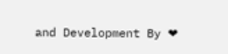and Development By ❤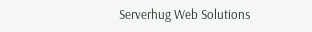Serverhug Web Solutions